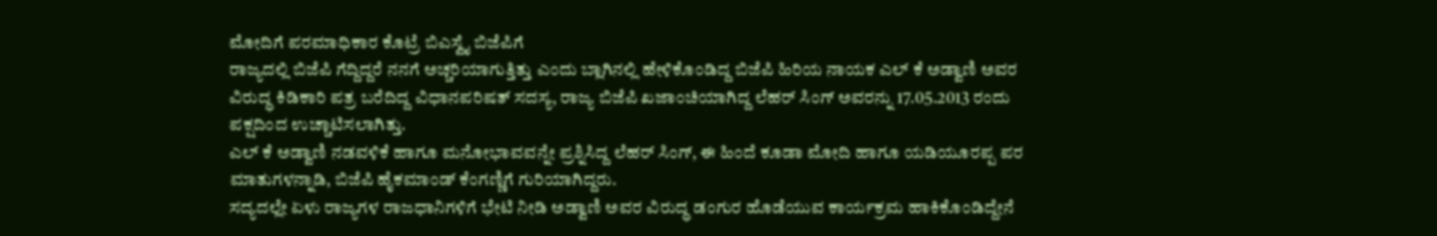ಮೋದಿಗೆ ಪರಮಾಧಿಕಾರ ಕೊಟ್ರೆ ಬಿಎಸ್ವೈ ಬಿಜೆಪಿಗೆ
ರಾಜ್ಯದಲ್ಲಿ ಬಿಜೆಪಿ ಗೆದ್ದಿದ್ದರೆ ನನಗೆ ಅಚ್ಚರಿಯಾಗುತ್ತಿತ್ತು ಎಂದು ಬ್ಲಾಗಿನಲ್ಲಿ ಹೇಳಿಕೊಂಡಿದ್ದ ಬಿಜೆಪಿ ಹಿರಿಯ ನಾಯಕ ಎಲ್ ಕೆ ಅಡ್ವಾಣಿ ಅವರ ವಿರುದ್ಧ ಕಿಡಿಕಾರಿ ಪತ್ರ ಬರೆದಿದ್ದ ವಿಧಾನಪರಿಷತ್ ಸದಸ್ಯ, ರಾಜ್ಯ ಬಿಜೆಪಿ ಖಜಾಂಚಿಯಾಗಿದ್ದ ಲೆಹರ್ ಸಿಂಗ್ ಅವರನ್ನು 17.05.2013 ರಂದು ಪಕ್ಷದಿಂದ ಉಚ್ಚಾಟಿಸಲಾಗಿತ್ತು.
ಎಲ್ ಕೆ ಅಡ್ವಾಣಿ ನಡವಳಿಕೆ ಹಾಗೂ ಮನೋಭಾವವನ್ನೇ ಪ್ರಶ್ನಿಸಿದ್ದ ಲೆಹರ್ ಸಿಂಗ್, ಈ ಹಿಂದೆ ಕೂಡಾ ಮೋದಿ ಹಾಗೂ ಯಡಿಯೂರಪ್ಪ ಪರ ಮಾತುಗಳನ್ನಾಡಿ, ಬಿಜೆಪಿ ಹೈಕಮಾಂಡ್ ಕೆಂಗಣ್ಣಿಗೆ ಗುರಿಯಾಗಿದ್ದರು.
ಸದ್ಯದಲ್ಲೇ ಏಳು ರಾಜ್ಯಗಳ ರಾಜಧಾನಿಗಳಿಗೆ ಭೇಟಿ ನೀಡಿ ಅಡ್ವಾಣಿ ಅವರ ವಿರುದ್ಧ ಡಂಗುರ ಹೊಡೆಯುವ ಕಾರ್ಯಕ್ರಮ ಹಾಕಿಕೊಂಡಿದ್ದೇನೆ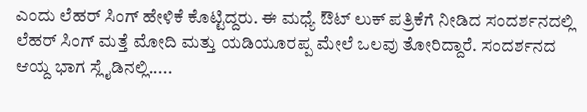ಎಂದು ಲೆಹರ್ ಸಿಂಗ್ ಹೇಳಿಕೆ ಕೊಟ್ಟಿದ್ದರು. ಈ ಮಧ್ಯೆ ಔಟ್ ಲುಕ್ ಪತ್ರಿಕೆಗೆ ನೀಡಿದ ಸಂದರ್ಶನದಲ್ಲಿ ಲೆಹರ್ ಸಿಂಗ್ ಮತ್ತೆ ಮೋದಿ ಮತ್ತು ಯಡಿಯೂರಪ್ಪ ಮೇಲೆ ಒಲವು ತೋರಿದ್ದಾರೆ. ಸಂದರ್ಶನದ ಆಯ್ದ ಭಾಗ ಸ್ಲೈಡಿನಲ್ಲಿ.....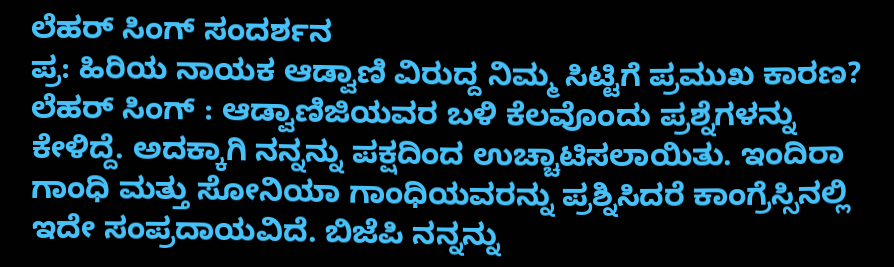ಲೆಹರ್ ಸಿಂಗ್ ಸಂದರ್ಶನ
ಪ್ರ: ಹಿರಿಯ ನಾಯಕ ಆಡ್ವಾಣಿ ವಿರುದ್ದ ನಿಮ್ಮ ಸಿಟ್ಟಿಗೆ ಪ್ರಮುಖ ಕಾರಣ?
ಲೆಹರ್ ಸಿಂಗ್ : ಆಡ್ವಾಣಿಜಿಯವರ ಬಳಿ ಕೆಲವೊಂದು ಪ್ರಶ್ನೆಗಳನ್ನು ಕೇಳಿದ್ದೆ. ಅದಕ್ಕಾಗಿ ನನ್ನನ್ನು ಪಕ್ಷದಿಂದ ಉಚ್ಚಾಟಿಸಲಾಯಿತು. ಇಂದಿರಾ ಗಾಂಧಿ ಮತ್ತು ಸೋನಿಯಾ ಗಾಂಧಿಯವರನ್ನು ಪ್ರಶ್ನಿಸಿದರೆ ಕಾಂಗ್ರೆಸ್ಸಿನಲ್ಲಿ ಇದೇ ಸಂಪ್ರದಾಯವಿದೆ. ಬಿಜೆಪಿ ನನ್ನನ್ನು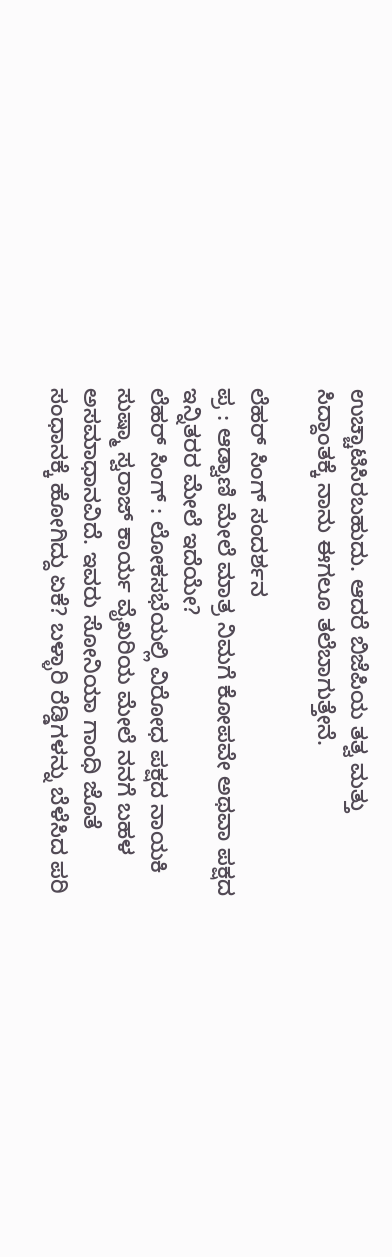ಉಚ್ಚಾಟಿಸಿರಬಹುದು. ಆದರೆ ಬಿಜೆಪಿಯ ತತ್ವ ಮತ್ತು ಸಿದ್ದಾಂತಕ್ಕೆ ನಾನು ಈಗಲೂ ತಲೆಬಾಗುತ್ತೇನೆ.

ಲೆಹರ್ ಸಿಂಗ್ ಸಂದರ್ಶನ
ಪ್ರ : ಆಡ್ವಾಣಿ ಮೇಲೆ ಮಾತ್ರ ನಿಮಗೆ ಕೋಪವೇ ಅಥವಾ ಪಕ್ಷದ ಇನ್ನಿತರರ ಮೇಲೆ ಇದೆಯೇ?
ಲೆಹರ್ ಸಿಂಗ್ : ಲೋಕಸಭೆಯಲ್ಲಿ ವಿರೋಧ ಪಕ್ಷದ ನಾಯಕಿ ಸುಷ್ಮಾ ಸ್ವರಾಜ್ ಕಾರ್ಯ ವೈಖರಿಯ ಮೇಲೆ ನನಗೆ ಬಹಳ ಅಸಮಾಧಾನವಿದೆ. ಇವರು ಸೋನಿಯಾ ಗಾಂಧಿ ಜೊತೆ ಸಂಧಾನಕ್ಕೆ ಹೋಗಿದ್ದು ಏಕೆ? ಬಳ್ಳಾರಿ ರೆಡ್ಡಿಗಳನ್ನು ಬೆಳೆಸಿದ ಪರಿ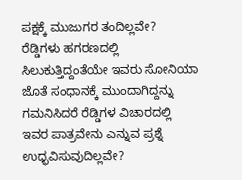ಪಕ್ಷಕ್ಕೆ ಮುಜುಗರ ತಂದಿಲ್ಲವೇ? ರೆಡ್ಡಿಗಳು ಹಗರಣದಲ್ಲಿ ಸಿಲುಕುತ್ತಿದ್ದಂತೆಯೇ ಇವರು ಸೋನಿಯಾ ಜೊತೆ ಸಂಧಾನಕ್ಕೆ ಮುಂದಾಗಿದ್ದನ್ನು ಗಮನಿಸಿದರೆ ರೆಡ್ಡಿಗಳ ವಿಚಾರದಲ್ಲಿ ಇವರ ಪಾತ್ರವೇನು ಎನ್ನುವ ಪ್ರಶ್ನೆ ಉಧ್ಭವಿಸುವುದಿಲ್ಲವೇ?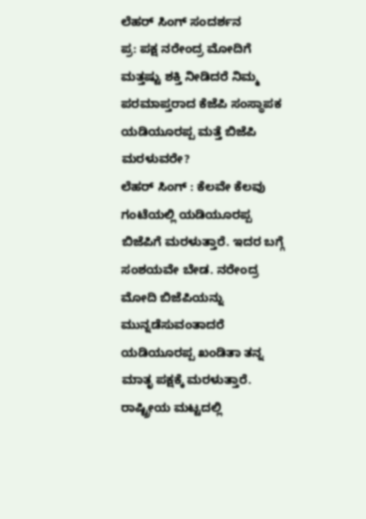ಲೆಹರ್ ಸಿಂಗ್ ಸಂದರ್ಶನ
ಪ್ರ: ಪಕ್ಷ ನರೇಂದ್ರ ಮೋದಿಗೆ ಮತ್ತಷ್ಟು ಶಕ್ತಿ ನೀಡಿದರೆ ನಿಮ್ಮ ಪರಮಾಪ್ತರಾದ ಕೆಜೆಪಿ ಸಂಸ್ಥಾಪಕ ಯಡಿಯೂರಪ್ಪ ಮತ್ತೆ ಬಿಜೆಪಿ ಮರಳುವರೇ?
ಲೆಹರ್ ಸಿಂಗ್ : ಕೆಲವೇ ಕೆಲವು ಗಂಟೆಯಲ್ಲಿ ಯಡಿಯೂರಪ್ಪ ಬಿಜೆಪಿಗೆ ಮರಳುತ್ತಾರೆ. ಇದರ ಬಗ್ಗೆ ಸಂಶಯವೇ ಬೇಡ. ನರೇಂದ್ರ ಮೋದಿ ಬಿಜೆಪಿಯನ್ನು ಮುನ್ನಡೆಸುವಂತಾದರೆ ಯಡಿಯೂರಪ್ಪ ಖಂಡಿತಾ ತನ್ನ ಮಾತೃ ಪಕ್ಷಕ್ಕೆ ಮರಳುತ್ತಾರೆ. ರಾಷ್ಟ್ರೀಯ ಮಟ್ಟದಲ್ಲಿ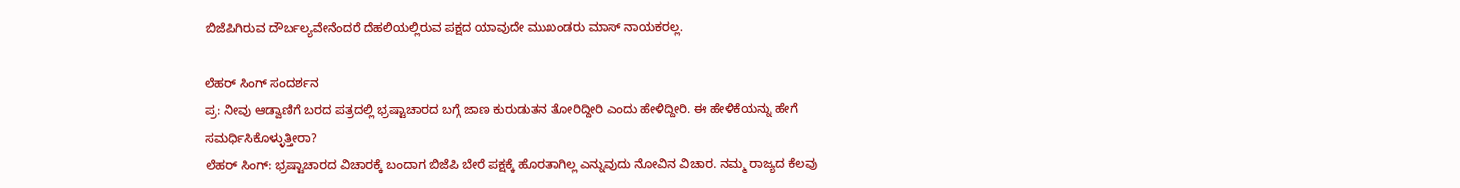ಬಿಜೆಪಿಗಿರುವ ದೌರ್ಬಲ್ಯವೇನೆಂದರೆ ದೆಹಲಿಯಲ್ಲಿರುವ ಪಕ್ಷದ ಯಾವುದೇ ಮುಖಂಡರು ಮಾಸ್ ನಾಯಕರಲ್ಲ.

ಲೆಹರ್ ಸಿಂಗ್ ಸಂದರ್ಶನ
ಪ್ರ: ನೀವು ಆಡ್ವಾಣಿಗೆ ಬರದ ಪತ್ರದಲ್ಲಿ ಭ್ರಷ್ಟಾಚಾರದ ಬಗ್ಗೆ ಜಾಣ ಕುರುಡುತನ ತೋರಿದ್ದೀರಿ ಎಂದು ಹೇಳಿದ್ದೀರಿ. ಈ ಹೇಳಿಕೆಯನ್ನು ಹೇಗೆ ಸಮರ್ಧಿಸಿಕೊಳ್ಳುತ್ತೀರಾ?
ಲೆಹರ್ ಸಿಂಗ್: ಭ್ರಷ್ಟಾಚಾರದ ವಿಚಾರಕ್ಕೆ ಬಂದಾಗ ಬಿಜೆಪಿ ಬೇರೆ ಪಕ್ಷಕ್ಕೆ ಹೊರತಾಗಿಲ್ಲ ಎನ್ನುವುದು ನೋವಿನ ವಿಚಾರ. ನಮ್ಮ ರಾಜ್ಯದ ಕೆಲವು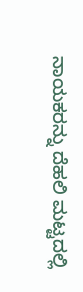ನಾಯಕರನ್ನು ದೆಹಲಿ ಮಟ್ಟದಲ್ಲಿ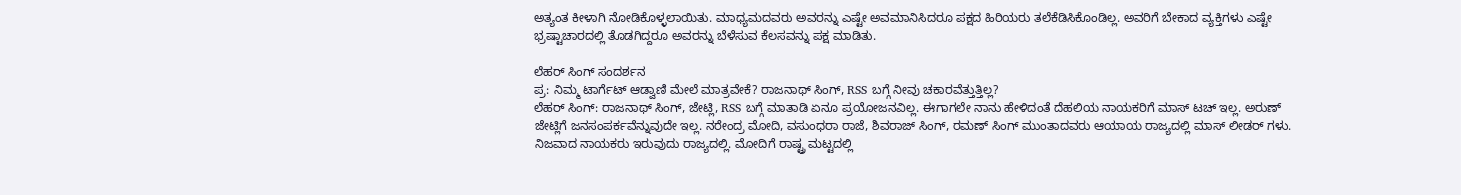ಅತ್ಯಂತ ಕೀಳಾಗಿ ನೋಡಿಕೊಳ್ಳಲಾಯಿತು. ಮಾಧ್ಯಮದವರು ಅವರನ್ನು ಎಷ್ಟೇ ಅವಮಾನಿಸಿದರೂ ಪಕ್ಷದ ಹಿರಿಯರು ತಲೆಕೆಡಿಸಿಕೊಂಡಿಲ್ಲ. ಅವರಿಗೆ ಬೇಕಾದ ವ್ಯಕ್ತಿಗಳು ಎಷ್ಟೇ ಭ್ರಷ್ಟಾಚಾರದಲ್ಲಿ ತೊಡಗಿದ್ದರೂ ಅವರನ್ನು ಬೆಳೆಸುವ ಕೆಲಸವನ್ನು ಪಕ್ಷ ಮಾಡಿತು.

ಲೆಹರ್ ಸಿಂಗ್ ಸಂದರ್ಶನ
ಪ್ರ: ನಿಮ್ಮ ಟಾರ್ಗೆಟ್ ಆಡ್ವಾಣಿ ಮೇಲೆ ಮಾತ್ರವೇಕೆ? ರಾಜನಾಥ್ ಸಿಂಗ್, RSS ಬಗ್ಗೆ ನೀವು ಚಕಾರವೆತ್ತುತ್ತಿಲ್ಲ?
ಲೆಹರ್ ಸಿಂಗ್: ರಾಜನಾಥ್ ಸಿಂಗ್, ಜೇಟ್ಲಿ, RSS ಬಗ್ಗೆ ಮಾತಾಡಿ ಏನೂ ಪ್ರಯೋಜನವಿಲ್ಲ. ಈಗಾಗಲೇ ನಾನು ಹೇಳಿದಂತೆ ದೆಹಲಿಯ ನಾಯಕರಿಗೆ ಮಾಸ್ ಟಚ್ ಇಲ್ಲ. ಅರುಣ್ ಜೇಟ್ಲಿಗೆ ಜನಸಂಪರ್ಕವೆನ್ನುವುದೇ ಇಲ್ಲ. ನರೇಂದ್ರ ಮೋದಿ, ವಸುಂಧರಾ ರಾಜೆ, ಶಿವರಾಜ್ ಸಿಂಗ್, ರಮಣ್ ಸಿಂಗ್ ಮುಂತಾದವರು ಆಯಾಯ ರಾಜ್ಯದಲ್ಲಿ ಮಾಸ್ ಲೀಡರ್ ಗಳು. ನಿಜವಾದ ನಾಯಕರು ಇರುವುದು ರಾಜ್ಯದಲ್ಲಿ. ಮೋದಿಗೆ ರಾಷ್ಟ್ರ ಮಟ್ಟದಲ್ಲಿ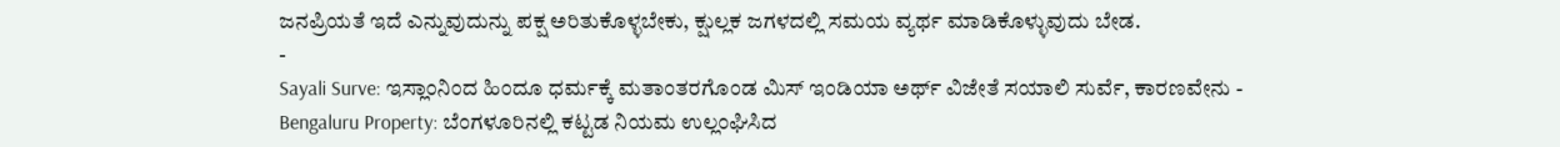ಜನಪ್ರಿಯತೆ ಇದೆ ಎನ್ನುವುದುನ್ನು ಪಕ್ಷ ಅರಿತುಕೊಳ್ಳಬೇಕು, ಕ್ಷುಲ್ಲಕ ಜಗಳದಲ್ಲಿ ಸಮಯ ವ್ಯರ್ಥ ಮಾಡಿಕೊಳ್ಳುವುದು ಬೇಡ.
-
Sayali Surve: ಇಸ್ಲಾಂನಿಂದ ಹಿಂದೂ ಧರ್ಮಕ್ಕೆ ಮತಾಂತರಗೊಂಡ ಮಿಸ್ ಇಂಡಿಯಾ ಅರ್ಥ್ ವಿಜೇತೆ ಸಯಾಲಿ ಸುರ್ವೆ, ಕಾರಣವೇನು -
Bengaluru Property: ಬೆಂಗಳೂರಿನಲ್ಲಿ ಕಟ್ಟಡ ನಿಯಮ ಉಲ್ಲಂಘಿಸಿದ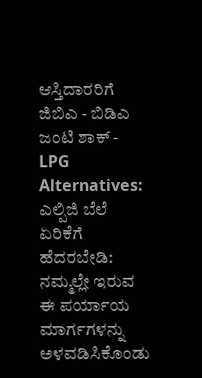ಆಸ್ತಿದಾರರಿಗೆ ಜಿಬಿಎ - ಬಿಡಿಎ ಜಂಟಿ ಶಾಕ್ -
LPG Alternatives: ಎಲ್ಪಿಜಿ ಬೆಲೆ ಏರಿಕೆಗೆ ಹೆದರಬೇಡಿ: ನಮ್ಮಲ್ಲೇ ಇರುವ ಈ ಪರ್ಯಾಯ ಮಾರ್ಗಗಳನ್ನು ಅಳವಡಿಸಿಕೊಂಡು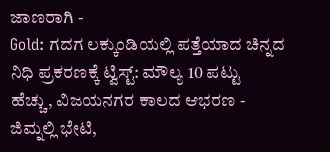ಜಾಣರಾಗಿ -
Gold: ಗದಗ ಲಕ್ಕುಂಡಿಯಲ್ಲಿ ಪತ್ತೆಯಾದ ಚಿನ್ನದ ನಿಧಿ ಪ್ರಕರಣಕ್ಕೆ ಟ್ವಿಸ್ಟ್: ಮೌಲ್ಯ 10 ಪಟ್ಟು ಹೆಚ್ಚು, ವಿಜಯನಗರ ಕಾಲದ ಆಭರಣ -
ಜಿಮ್ನಲ್ಲಿ ಭೇಟಿ,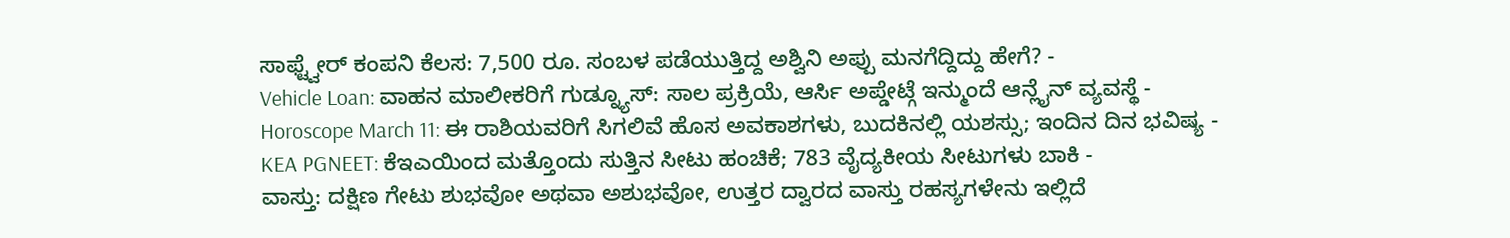ಸಾಫ್ಟ್ವೇರ್ ಕಂಪನಿ ಕೆಲಸ: 7,500 ರೂ. ಸಂಬಳ ಪಡೆಯುತ್ತಿದ್ದ ಅಶ್ವಿನಿ ಅಪ್ಪು ಮನಗೆದ್ದಿದ್ದು ಹೇಗೆ? -
Vehicle Loan: ವಾಹನ ಮಾಲೀಕರಿಗೆ ಗುಡ್ನ್ಯೂಸ್: ಸಾಲ ಪ್ರಕ್ರಿಯೆ, ಆರ್ಸಿ ಅಪ್ಡೇಟ್ಗೆ ಇನ್ಮುಂದೆ ಆನ್ಲೈನ್ ವ್ಯವಸ್ಥೆ -
Horoscope March 11: ಈ ರಾಶಿಯವರಿಗೆ ಸಿಗಲಿವೆ ಹೊಸ ಅವಕಾಶಗಳು, ಬುದಕಿನಲ್ಲಿ ಯಶಸ್ಸು; ಇಂದಿನ ದಿನ ಭವಿಷ್ಯ -
KEA PGNEET: ಕೆಇಎಯಿಂದ ಮತ್ತೊಂದು ಸುತ್ತಿನ ಸೀಟು ಹಂಚಿಕೆ; 783 ವೈದ್ಯಕೀಯ ಸೀಟುಗಳು ಬಾಕಿ -
ವಾಸ್ತು: ದಕ್ಷಿಣ ಗೇಟು ಶುಭವೋ ಅಥವಾ ಅಶುಭವೋ, ಉತ್ತರ ದ್ವಾರದ ವಾಸ್ತು ರಹಸ್ಯಗಳೇನು ಇಲ್ಲಿದೆ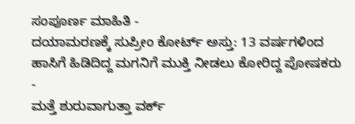ಸಂಪೂರ್ಣ ಮಾಹಿತಿ -
ದಯಾಮರಣಕ್ಕೆ ಸುಪ್ರೀಂ ಕೋರ್ಟ್ ಅಸ್ತು: 13 ವರ್ಷಗಳಿಂದ ಹಾಸಿಗೆ ಹಿಡಿದಿದ್ದ ಮಗನಿಗೆ ಮುಕ್ತಿ ನೀಡಲು ಕೋರಿದ್ದ ಪೋಷಕರು -
ಮತ್ತೆ ಶುರುವಾಗುತ್ತಾ ವರ್ಕ್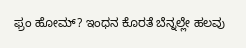ಫ್ರಂ ಹೋಮ್? ಇಂಧನ ಕೊರತೆ ಬೆನ್ನಲ್ಲೇ ಹಲವು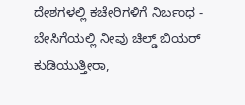ದೇಶಗಳಲ್ಲಿ ಕಚೇರಿಗಳಿಗೆ ನಿರ್ಬಂಧ -
ಬೇಸಿಗೆಯಲ್ಲಿ ನೀವು ಚಿಲ್ಡ್ ಬಿಯರ್ ಕುಡಿಯುತ್ತೀರಾ,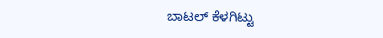ಬಾಟಲ್ ಕೆಳಗಿಟ್ಟು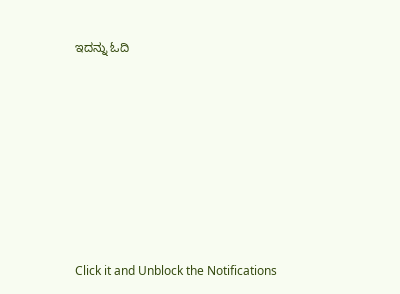ಇದನ್ನು ಓದಿ












Click it and Unblock the Notifications